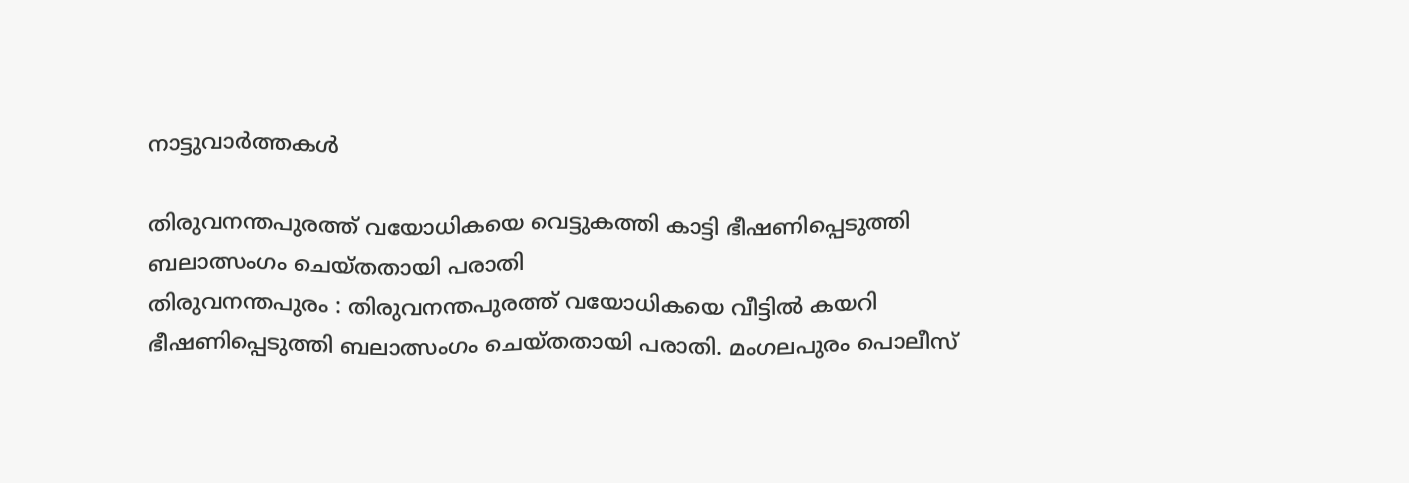നാട്ടുവാര്‍ത്തകള്‍

തിരുവനന്തപുരത്ത് വയോധികയെ വെട്ടുകത്തി കാട്ടി ഭീഷണിപ്പെടുത്തി ബലാത്സംഗം ചെയ്തതായി പരാതി
തിരുവനന്തപുരം : തിരുവനന്തപുരത്ത് വയോധികയെ വീട്ടില്‍ കയറി ഭീഷണിപ്പെടുത്തി ബലാത്സംഗം ചെയ്തതായി പരാതി. മംഗലപുരം പൊലീസ്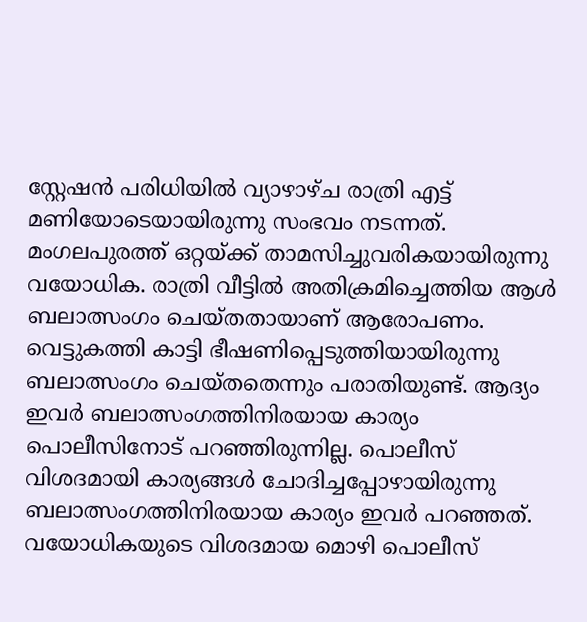സ്റ്റേഷന്‍ പരിധിയില്‍ വ്യാഴാഴ്ച രാത്രി എട്ട് മണിയോടെയായിരുന്നു സംഭവം നടന്നത്. മംഗലപുരത്ത് ഒറ്റയ്ക്ക് താമസിച്ചുവരികയായിരുന്നു വയോധിക. രാത്രി വീട്ടില്‍ അതിക്രമിച്ചെത്തിയ ആള്‍ ബലാത്സംഗം ചെയ്തതായാണ് ആരോപണം. വെട്ടുകത്തി കാട്ടി ഭീഷണിപ്പെടുത്തിയായിരുന്നു ബലാത്സംഗം ചെയ്തതെന്നും പരാതിയുണ്ട്. ആദ്യം ഇവര്‍ ബലാത്സംഗത്തിനിരയായ കാര്യം പൊലീസിനോട് പറഞ്ഞിരുന്നില്ല. പൊലീസ് വിശദമായി കാര്യങ്ങള്‍ ചോദിച്ചപ്പോഴായിരുന്നു ബലാത്സംഗത്തിനിരയായ കാര്യം ഇവര്‍ പറഞ്ഞത്. വയോധികയുടെ വിശദമായ മൊഴി പൊലീസ്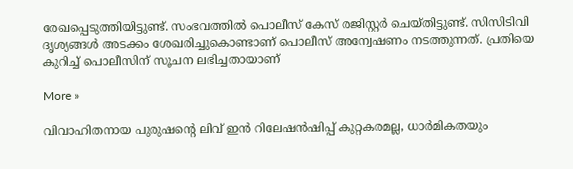രേഖപ്പെടുത്തിയിട്ടുണ്ട്. സംഭവത്തില്‍ പൊലീസ് കേസ് രജിസ്റ്റര്‍ ചെയ്തിട്ടുണ്ട്. സിസിടിവി ദൃശ്യങ്ങള്‍ അടക്കം ശേഖരിച്ചുകൊണ്ടാണ് പൊലീസ് അന്വേഷണം നടത്തുന്നത്. പ്രതിയെ കുറിച്ച് പൊലീസിന് സൂചന ലഭിച്ചതായാണ്

More »

വിവാഹിതനായ പുരുഷന്റെ ലിവ് ഇന്‍ റിലേഷന്‍ഷിപ്പ് കുറ്റകരമല്ല, ധാര്‍മികതയും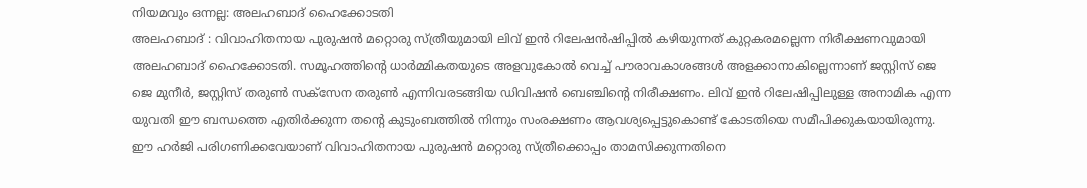നിയമവും ഒന്നല്ല: അലഹബാദ് ഹൈക്കോടതി
അലഹബാദ് : വിവാഹിതനായ പുരുഷന്‍ മറ്റൊരു സ്ത്രീയുമായി ലിവ് ഇന്‍ റിലേഷന്‍ഷിപ്പില്‍ കഴിയുന്നത് കുറ്റകരമല്ലെന്ന നിരീക്ഷണവുമായി അലഹബാദ് ഹൈക്കോടതി. സമൂഹത്തിന്റെ ധാര്‍മ്മികതയുടെ അളവുകോല്‍ വെച്ച് പൗരാവകാശങ്ങള്‍ അളക്കാനാകില്ലെന്നാണ് ജസ്റ്റിസ് ജെ ജെ മുനീര്‍, ജസ്റ്റിസ് തരുണ്‍ സക്‌സേന തരുണ്‍ എന്നിവരടങ്ങിയ ഡിവിഷന്‍ ബെഞ്ചിന്റെ നിരീക്ഷണം. ലിവ് ഇന്‍ റിലേഷിപ്പിലുള്ള അനാമിക എന്ന യുവതി ഈ ബന്ധത്തെ എതിര്‍ക്കുന്ന തന്റെ കുടുംബത്തില്‍ നിന്നും സംരക്ഷണം ആവശ്യപ്പെട്ടുകൊണ്ട് കോടതിയെ സമീപിക്കുകയായിരുന്നു. ഈ ഹര്‍ജി പരിഗണിക്കവേയാണ് വിവാഹിതനായ പുരുഷന്‍ മറ്റൊരു സ്ത്രീക്കൊപ്പം താമസിക്കുന്നതിനെ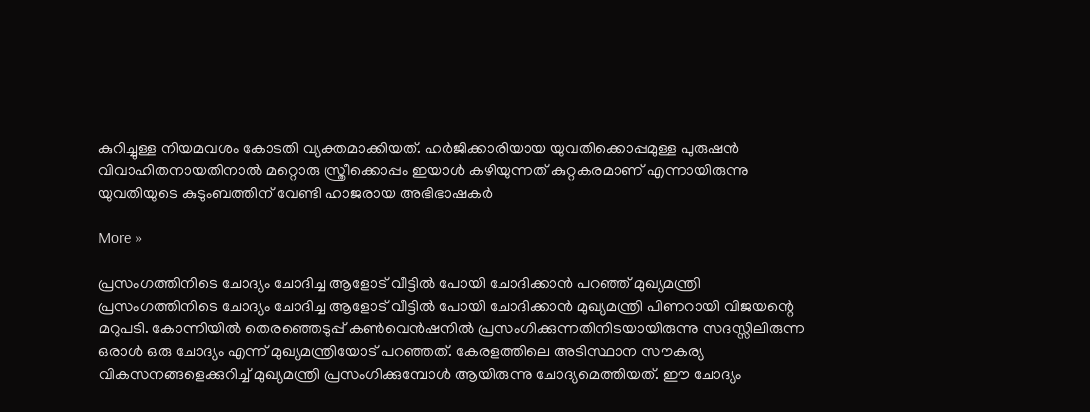കുറിച്ചുള്ള നിയമവശം കോടതി വ്യക്തമാക്കിയത്. ഹര്‍ജിക്കാരിയായ യുവതിക്കൊപ്പമുള്ള പുരുഷന്‍ വിവാഹിതനായതിനാല്‍ മറ്റൊരു സ്ത്രീക്കൊപ്പം ഇയാള്‍ കഴിയുന്നത് കുറ്റകരമാണ് എന്നായിരുന്നു യുവതിയുടെ കുടുംബത്തിന് വേണ്ടി ഹാജരായ അഭിഭാഷകര്‍

More »

പ്രസംഗത്തിനിടെ ചോദ്യം ചോദിച്ച ആളോട് വീട്ടില്‍ പോയി ചോദിക്കാന്‍ പറഞ്ഞ് മുഖ്യമന്ത്രി
പ്രസംഗത്തിനിടെ ചോദ്യം ചോദിച്ച ആളോട് വീട്ടില്‍ പോയി ചോദിക്കാന്‍ മുഖ്യമന്ത്രി പിണറായി വിജയന്റെ മറുപടി. കോന്നിയില്‍ തെരഞ്ഞെടുപ്പ് കണ്‍വെന്‍ഷനില്‍ പ്രസംഗിക്കുന്നതിനിടയായിരുന്നു സദസ്സിലിരുന്ന ഒരാള്‍ ഒരു ചോദ്യം എന്ന് മുഖ്യമന്ത്രിയോട് പറഞ്ഞത്. കേരളത്തിലെ അടിസ്ഥാന സൗകര്യ വികസനങ്ങളെക്കുറിച്ച് മുഖ്യമന്ത്രി പ്രസംഗിക്കുമ്പോള്‍ ആയിരുന്നു ചോദ്യമെത്തിയത്. ഈ ചോദ്യം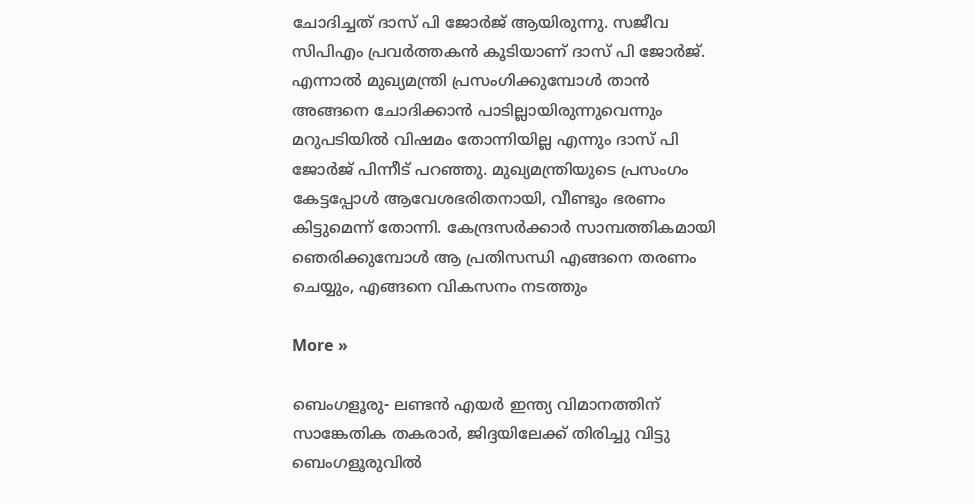ചോദിച്ചത് ദാസ് പി ജോര്‍ജ് ആയിരുന്നു. സജീവ സിപിഎം പ്രവര്‍ത്തകന്‍ കൂടിയാണ് ദാസ് പി ജോര്‍ജ്. എന്നാല്‍ മുഖ്യമന്ത്രി പ്രസംഗിക്കുമ്പോള്‍ താന്‍ അങ്ങനെ ചോദിക്കാന്‍ പാടില്ലായിരുന്നുവെന്നും മറുപടിയില്‍ വിഷമം തോന്നിയില്ല എന്നും ദാസ് പി ജോര്‍ജ് പിന്നീട് പറഞ്ഞു. മുഖ്യമന്ത്രിയുടെ പ്രസംഗം കേട്ടപ്പോള്‍ ആവേശഭരിതനായി, വീണ്ടും ഭരണം കിട്ടുമെന്ന് തോന്നി. കേന്ദ്രസര്‍ക്കാര്‍ സാമ്പത്തികമായി ഞെരിക്കുമ്പോള്‍ ആ പ്രതിസന്ധി എങ്ങനെ തരണം ചെയ്യും, എങ്ങനെ വികസനം നടത്തും

More »

ബെംഗളൂരു- ലണ്ടന്‍ എയര്‍ ഇന്ത്യ വിമാനത്തിന് സാങ്കേതിക തകരാര്‍, ജിദ്ദയിലേക്ക് തിരിച്ചു വിട്ടു
ബെംഗളൂരുവില്‍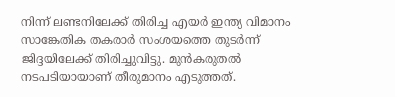നിന്ന് ലണ്ടനിലേക്ക് തിരിച്ച എയര്‍ ഇന്ത്യ വിമാനം സാങ്കേതിക തകരാര്‍ സംശയത്തെ തുടര്‍ന്ന് ജിദ്ദയിലേക്ക് തിരിച്ചുവിട്ടു. മുന്‍കരുതല്‍ നടപടിയായാണ് തീരുമാനം എടുത്തത്.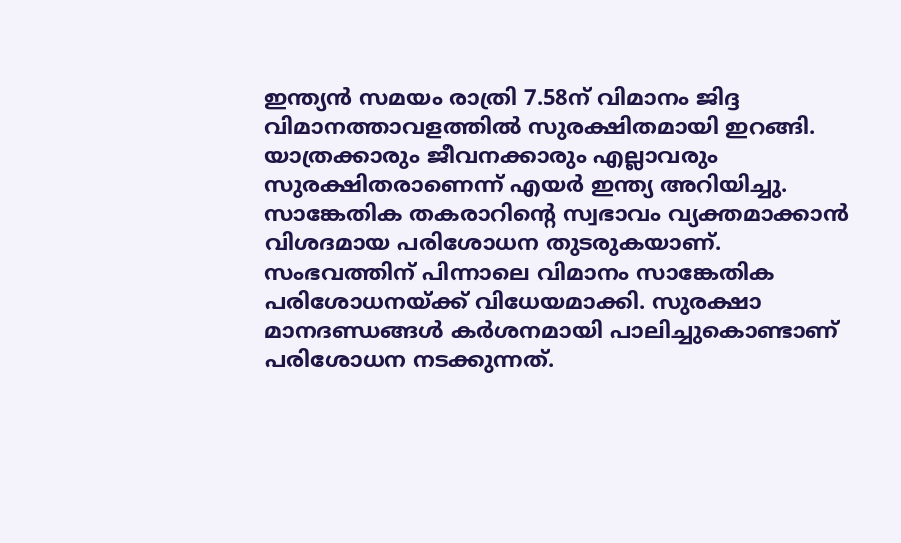ഇന്ത്യന്‍ സമയം രാത്രി 7.58ന് വിമാനം ജിദ്ദ വിമാനത്താവളത്തില്‍ സുരക്ഷിതമായി ഇറങ്ങി. യാത്രക്കാരും ജീവനക്കാരും എല്ലാവരും സുരക്ഷിതരാണെന്ന് എയര്‍ ഇന്ത്യ അറിയിച്ചു. സാങ്കേതിക തകരാറിന്റെ സ്വഭാവം വ്യക്തമാക്കാന്‍ വിശദമായ പരിശോധന തുടരുകയാണ്. സംഭവത്തിന് പിന്നാലെ വിമാനം സാങ്കേതിക പരിശോധനയ്ക്ക് വിധേയമാക്കി. സുരക്ഷാ മാനദണ്ഡങ്ങള്‍ കര്‍ശനമായി പാലിച്ചുകൊണ്ടാണ് പരിശോധന നടക്കുന്നത്.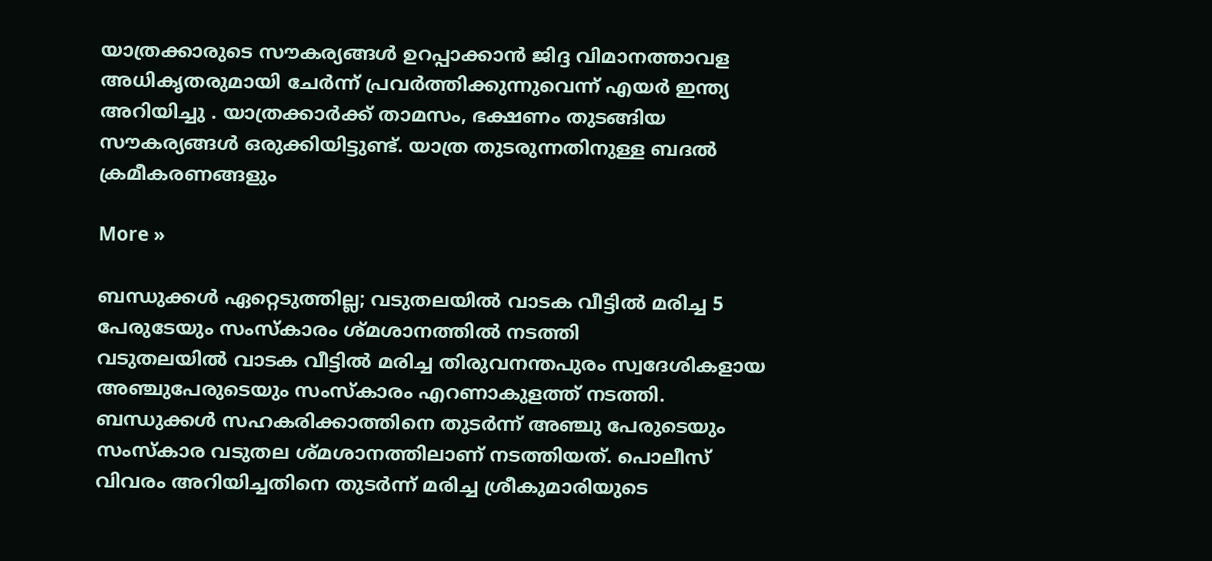യാത്രക്കാരുടെ സൗകര്യങ്ങള്‍ ഉറപ്പാക്കാന്‍ ജിദ്ദ വിമാനത്താവള അധികൃതരുമായി ചേര്‍ന്ന് പ്രവര്‍ത്തിക്കുന്നുവെന്ന് എയര്‍ ഇന്ത്യ അറിയിച്ചു . യാത്രക്കാര്‍ക്ക് താമസം, ഭക്ഷണം തുടങ്ങിയ സൗകര്യങ്ങള്‍ ഒരുക്കിയിട്ടുണ്ട്. യാത്ര തുടരുന്നതിനുള്ള ബദല്‍ ക്രമീകരണങ്ങളും

More »

ബന്ധുക്കള്‍ ഏറ്റെടുത്തില്ല; വടുതലയില്‍ വാടക വീട്ടില്‍ മരിച്ച 5 പേരുടേയും സംസ്‌കാരം ശ്മശാനത്തില്‍ നടത്തി
വടുതലയില്‍ വാടക വീട്ടില്‍ മരിച്ച തിരുവനന്തപുരം സ്വദേശികളായ അഞ്ചുപേരുടെയും സംസ്‌കാരം എറണാകുളത്ത് നടത്തി. ബന്ധുക്കള്‍ സഹകരിക്കാത്തിനെ തുടര്‍ന്ന് അഞ്ചു പേരുടെയും സംസ്‌കാര വടുതല ശ്മശാനത്തിലാണ് നടത്തിയത്. പൊലീസ് വിവരം അറിയിച്ചതിനെ തുടര്‍ന്ന് മരിച്ച ശ്രീകുമാരിയുടെ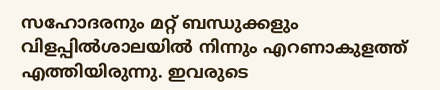സഹോദരനും മറ്റ് ബന്ധുക്കളും വിളപ്പില്‍ശാലയില്‍ നിന്നും എറണാകുളത്ത് എത്തിയിരുന്നു. ഇവരുടെ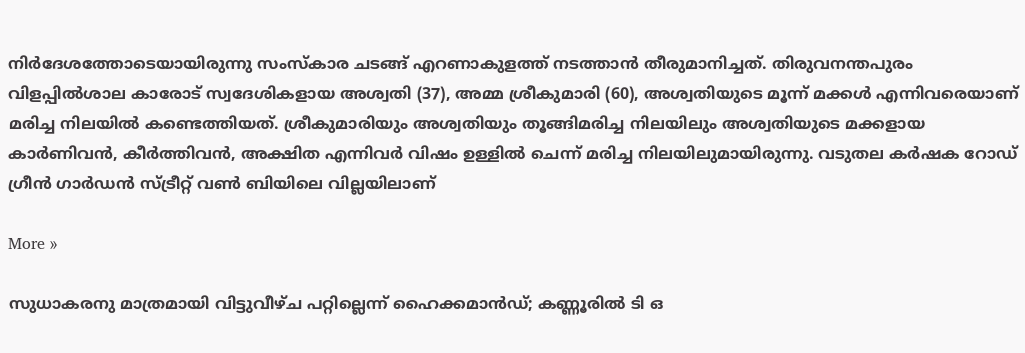നിര്‍ദേശത്തോടെയായിരുന്നു സംസ്‌കാര ചടങ്ങ് എറണാകുളത്ത് നടത്താന്‍ തീരുമാനിച്ചത്. തിരുവനന്തപുരം വിളപ്പില്‍ശാല കാരോട് സ്വദേശികളായ അശ്വതി (37), അമ്മ ശ്രീകുമാരി (60), അശ്വതിയുടെ മൂന്ന് മക്കള്‍ എന്നിവരെയാണ് മരിച്ച നിലയില്‍ കണ്ടെത്തിയത്. ശ്രീകുമാരിയും അശ്വതിയും തൂങ്ങിമരിച്ച നിലയിലും അശ്വതിയുടെ മക്കളായ കാര്‍ണിവന്‍, കീര്‍ത്തിവന്‍, അക്ഷിത എന്നിവര്‍ വിഷം ഉള്ളില്‍ ചെന്ന് മരിച്ച നിലയിലുമായിരുന്നു. വടുതല കര്‍ഷക റോഡ് ഗ്രീന്‍ ഗാര്‍ഡന്‍ സ്ട്രീറ്റ് വണ്‍ ബിയിലെ വില്ലയിലാണ്

More »

സുധാകരനു മാത്രമായി വിട്ടുവീഴ്ച പറ്റില്ലെന്ന് ഹൈക്കമാന്‍ഡ്; കണ്ണൂരില്‍ ടി ഒ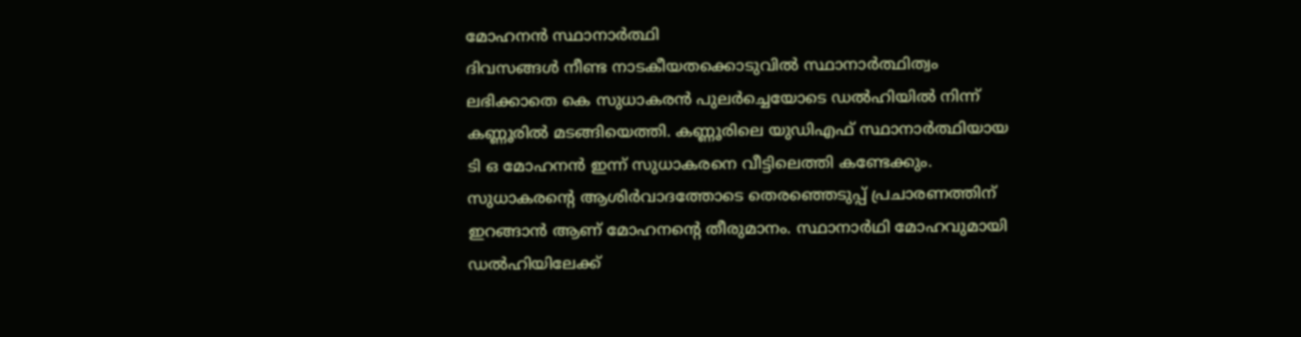മോഹനന്‍ സ്ഥാനാര്‍ത്ഥി
ദിവസങ്ങള്‍ നീണ്ട നാടകീയതക്കൊടുവില്‍ സ്ഥാനാര്‍ത്ഥിത്വം ലഭിക്കാതെ കെ സുധാകരന്‍ പുലര്‍ച്ചെയോടെ ഡല്‍ഹിയില്‍ നിന്ന് കണ്ണൂരില്‍ മടങ്ങിയെത്തി. കണ്ണൂരിലെ യുഡിഎഫ് സ്ഥാനാര്‍ത്ഥിയായ ടി ഒ മോഹനന്‍ ഇന്ന് സുധാകരനെ വീട്ടിലെത്തി കണ്ടേക്കും. സുധാകരന്റെ ആശിര്‍വാദത്തോടെ തെരഞ്ഞെടുപ്പ് പ്രചാരണത്തിന് ഇറങ്ങാന്‍ ആണ് മോഹനന്റെ തീരുമാനം. സ്ഥാനാര്‍ഥി മോഹവുമായി ഡല്‍ഹിയിലേക്ക്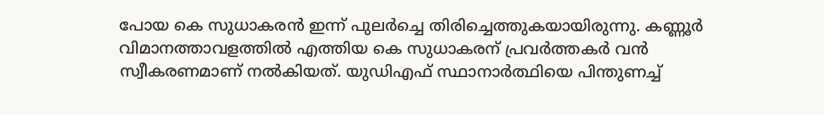പോയ കെ സുധാകരന്‍ ഇന്ന് പുലര്‍ച്ചെ തിരിച്ചെത്തുകയായിരുന്നു. കണ്ണൂര്‍ വിമാനത്താവളത്തില്‍ എത്തിയ കെ സുധാകരന് പ്രവര്‍ത്തകര്‍ വന്‍ സ്വീകരണമാണ് നല്‍കിയത്. യുഡിഎഫ് സ്ഥാനാര്‍ത്ഥിയെ പിന്തുണച്ച്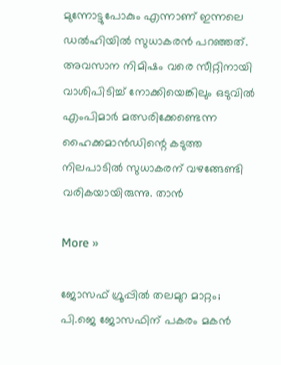മുന്നോട്ടുപോകും എന്നാണ് ഇന്നലെ ഡല്‍ഹിയില്‍ സുധാകരന്‍ പറഞ്ഞത്. അവസാന നിമിഷം വരെ സീറ്റിനായി വാശിപിടിച്ച് നോക്കിയെങ്കിലും ഒടുവില്‍ എംപിമാര്‍ മത്സരിക്കേണ്ടെന്ന ഹൈക്കമാന്‍ഡിന്റെ കടുത്ത നിലപാടില്‍ സുധാകരന് വഴങ്ങേണ്ടി വരികയായിരുന്നു. താന്‍

More »

ജോസഫ് ഗ്രൂപ്പില്‍ തലമുറ മാറ്റം; പി.ജെ ജോസഫിന് പകരം മകന്‍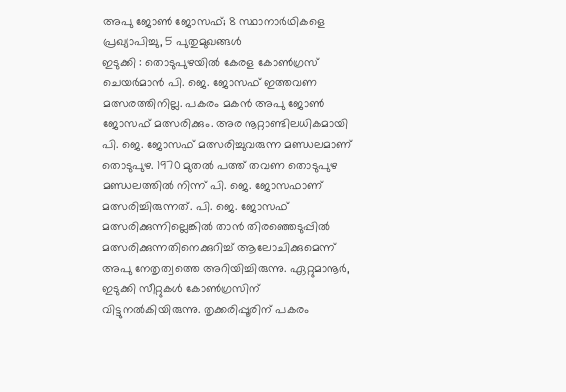അപു ജോണ്‍ ജോസഫ്; 8 സ്ഥാനാര്‍ഥികളെ പ്രഖ്യാപിച്ചു, 5 പുതുമുഖങ്ങള്‍
ഇടുക്കി : തൊടുപുഴയില്‍ കേരള കോണ്‍ഗ്രസ് ചെയര്‍മാന്‍ പി. ജെ. ജോസഫ് ഇത്തവണ മത്സരത്തിനില്ല. പകരം മകന്‍ അപു ജോണ്‍ ജോസഫ് മത്സരിക്കും. അര നൂറ്റാണ്ടിലധികമായി പി. ജെ. ജോസഫ് മത്സരിച്ചുവരുന്ന മണ്ഡലമാണ് തൊടുപുഴ. 1970 മുതല്‍ പത്ത് തവണ തൊടുപുഴ മണ്ഡലത്തില്‍ നിന്ന് പി. ജെ. ജോസഫാണ് മത്സരിച്ചിരുന്നത്. പി. ജെ. ജോസഫ് മത്സരിക്കുന്നില്ലെങ്കില്‍ താന്‍ തിരഞ്ഞെടുപ്പില്‍ മത്സരിക്കുന്നതിനെക്കുറിച്ച് ആലോചിക്കുമെന്ന് അപു നേതൃത്വത്തെ അറിയിച്ചിരുന്നു. ഏറ്റുമാനൂര്‍, ഇടുക്കി സീറ്റുകള്‍ കോണ്‍ഗ്രസിന് വിട്ടുനല്‍കിയിരുന്നു. തൃക്കരിപ്പൂരിന് പകരം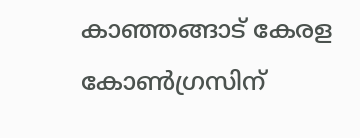കാഞ്ഞങ്ങാട് കേരള കോണ്‍ഗ്രസിന്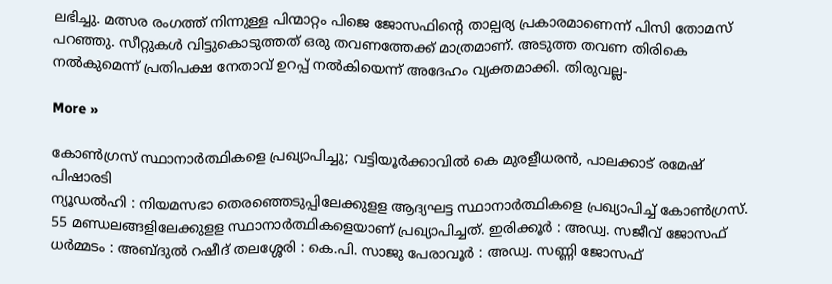ലഭിച്ചു. മത്സര രംഗത്ത് നിന്നുള്ള പിന്മാറ്റം പിജെ ജോസഫിന്റെ താല്പര്യ പ്രകാരമാണെന്ന് പിസി തോമസ് പറഞ്ഞു. സീറ്റുകള്‍ വിട്ടുകൊടുത്തത് ഒരു തവണത്തേക്ക് മാത്രമാണ്. അടുത്ത തവണ തിരികെ നല്‍കുമെന്ന് പ്രതിപക്ഷ നേതാവ് ഉറപ്പ് നല്‍കിയെന്ന് അദേഹം വ്യക്തമാക്കി. തിരുവല്ല-

More »

കോണ്‍ഗ്രസ് സ്ഥാനാര്‍ത്ഥികളെ പ്രഖ്യാപിച്ചു; വട്ടിയൂര്‍ക്കാവില്‍ കെ മുരളീധരന്‍, പാലക്കാട് രമേഷ് പിഷാരടി
ന്യൂഡല്‍ഹി : നിയമസഭാ തെരഞ്ഞെടുപ്പിലേക്കുളള ആദ്യഘട്ട സ്ഥാനാര്‍ത്ഥികളെ പ്രഖ്യാപിച്ച് കോണ്‍ഗ്രസ്. 55 മണ്ഡലങ്ങളിലേക്കുളള സ്ഥാനാര്‍ത്ഥികളെയാണ് പ്രഖ്യാപിച്ചത്. ഇരിക്കൂര്‍ : അഡ്വ. സജീവ് ജോസഫ് ധര്‍മ്മടം : അബ്ദുല്‍ റഷീദ് തലശ്ശേരി : കെ.പി. സാജു പേരാവൂര്‍ : അഡ്വ. സണ്ണി ജോസഫ്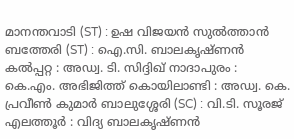മാനന്തവാടി (ST) : ഉഷ വിജയന്‍ സുല്‍ത്താന്‍ ബത്തേരി (ST) : ഐ.സി. ബാലകൃഷ്ണന്‍ കല്‍പ്പറ്റ : അഡ്വ. ടി. സിദ്ദിഖ് നാദാപുരം : കെ.എം. അഭിജിത്ത് കൊയിലാണ്ടി : അഡ്വ. കെ. പ്രവീണ്‍ കുമാര്‍ ബാലുശ്ശേരി (SC) : വി.ടി. സൂരജ് എലത്തൂര്‍ : വിദ്യ ബാലകൃഷ്ണന്‍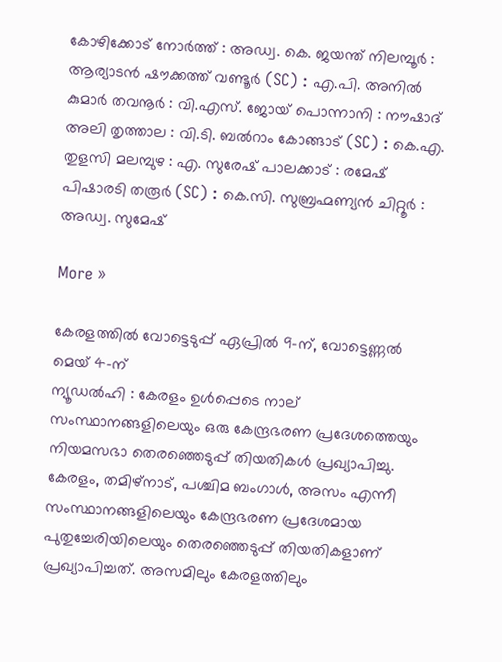കോഴിക്കോട് നോര്‍ത്ത് : അഡ്വ. കെ. ജയന്ത് നിലമ്പൂര്‍ : ആര്യാടന്‍ ഷൗക്കത്ത് വണ്ടൂര്‍ (SC) : എ.പി. അനില്‍ കുമാര്‍ തവനൂര്‍ : വി.എസ്. ജോയ് പൊന്നാനി : നൗഷാദ് അലി തൃത്താല : വി.ടി. ബൽറാം കോങ്ങാട് (SC) : കെ.എ. തുളസി മലമ്പുഴ : എ. സുരേഷ് പാലക്കാട് : രമേഷ് പിഷാരടി തരൂര്‍ (SC) : കെ.സി. സുബ്രഹ്മണ്യന്‍ ചിറ്റൂര്‍ : അഡ്വ. സുമേഷ്

More »

കേരളത്തില്‍ വോട്ടെടുപ്പ് ഏപ്രില്‍ 9-ന്, വോട്ടെണ്ണല്‍ മെയ് 4-ന്
ന്യൂഡല്‍ഹി : കേരളം ഉള്‍പ്പെടെ നാല് സംസ്ഥാനങ്ങളിലെയും ഒരു കേന്ദ്രഭരണ പ്രദേശത്തെയും നിയമസഭാ തെരഞ്ഞെടുപ്പ് തിയതികള്‍ പ്രഖ്യാപിച്ചു. കേരളം, തമിഴ്‌നാട്, പശ്ചിമ ബംഗാള്‍, അസം എന്നീ സംസ്ഥാനങ്ങളിലെയും കേന്ദ്രഭരണ പ്രദേശമായ പുതുച്ചേരിയിലെയും തെരഞ്ഞെടുപ്പ് തിയതികളാണ് പ്രഖ്യാപിച്ചത്. അസമിലും കേരളത്തിലും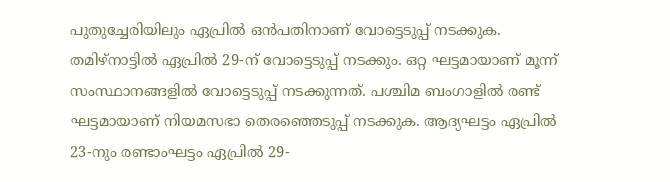പുതുച്ചേരിയിലും ഏപ്രില്‍ ഒന്‍പതിനാണ് വോട്ടെടുപ്പ് നടക്കുക. തമിഴ്‌നാട്ടില്‍ ഏപ്രില്‍ 29-ന് വോട്ടെടുപ്പ് നടക്കും. ഒറ്റ ഘട്ടമായാണ് മൂന്ന് സംസ്ഥാനങ്ങളില്‍ വോട്ടെടുപ്പ് നടക്കുന്നത്. പശ്ചിമ ബംഗാളില്‍ രണ്ട് ഘട്ടമായാണ് നിയമസഭാ തെരഞ്ഞെടുപ്പ് നടക്കുക. ആദ്യഘട്ടം ഏപ്രില്‍ 23-നും രണ്ടാംഘട്ടം ഏപ്രില്‍ 29-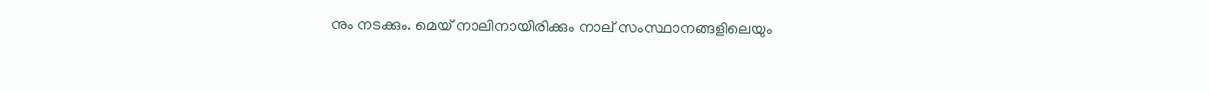നും നടക്കും. മെയ് നാലിനായിരിക്കും നാല് സംസ്ഥാനങ്ങളിലെയും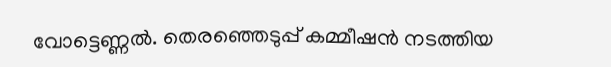വോട്ടെണ്ണല്‍. തെരഞ്ഞെടുപ്പ് കമ്മീഷന്‍ നടത്തിയ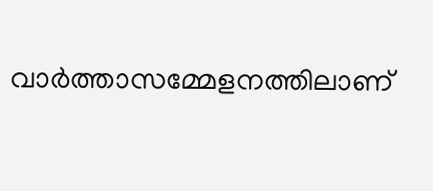വാര്‍ത്താസമ്മേളനത്തിലാണ്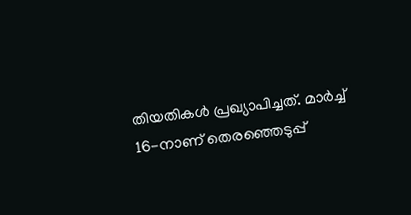തിയതികള്‍ പ്രഖ്യാപിച്ചത്. മാര്‍ച്ച് 16-നാണ് തെരഞ്ഞെടുപ്പ്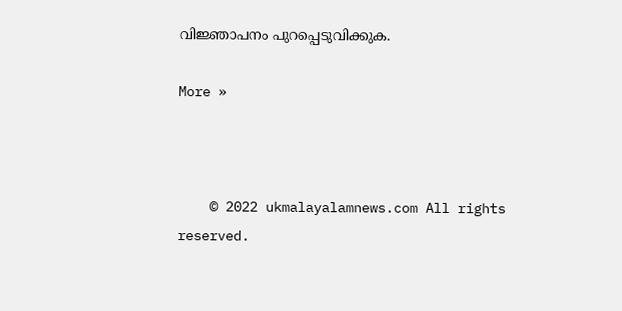വിജ്ഞാപനം പുറപ്പെടുവിക്കുക.

More »



    © 2022 ukmalayalamnews.com All rights reserved.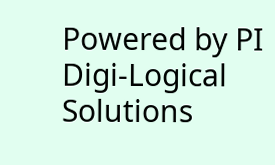Powered by PI Digi-Logical Solutions